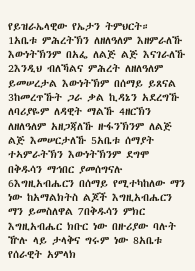የይዝራኤላዊው የኤታን ትምህርት።
1አቤቱ ምሕረትኽን ለዘለዓለም እዘምራለኹ እውነትኽንም በአፌ ለልጅ ልጅ እናገራለኹ 2እንዲህ ብለኻልና ምሕረት ለዘለዓለም ይመሠረታል እውነትኽም በሰማይ ይጸናል 3ከመረጥኹት ጋራ ቃል ኪዳኔን አደረግኹ ለባሪያዬም ለዳዊት ማልኹ 4ዘርኽን ለዘለዓለም አዘጋጃለኹ ዙፋንኽንም ለልጅ ልጅ እመሠርታለኹ 5አቤቱ ሰማያት ተኣምራትኽን እውነትኽንም ደግሞ በቅዱሳን ማኅበር ያመሰግናሉ 6እግዚአብሔርን በሰማይ የሚተካከለው ማን ነው ከአማልክትስ ልጆች እግዚአብሔርን ማን ይመስለዋል 7በቅዱሳን ምክር እግዚአብሔር ክቡር ነው በዙሪያው ባሉት ዅሉ ላይ ታላቅና ግሩም ነው 8አቤቱ የሰራዊት አምላክ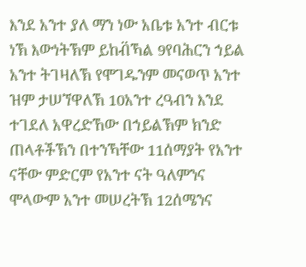እንደ አንተ ያለ ማን ነው አቤቱ አንተ ብርቱ ነኽ እውነትኽም ይከብ፟ኻል 9የባሕርን ኀይል አንተ ትገዛለኽ የሞገዱንም መናወጥ አንተ ዝም ታሠኘዋለኽ 10አንተ ረዓብን እንደ ተገደለ አዋረድኸው በኀይልኽም ክንድ ጠላቶችኽን በተንኻቸው 11ሰማያት የአንተ ናቸው ምድርም የአንተ ናት ዓለምንና ሞላውም አንተ መሠረትኽ 12ሰሜንና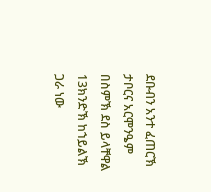ደቡብን አንተ ፈጠርኽ ታቦርና አርሞንዔም በስምኽ ደስ ይላቸዋል 13ክንድኽ ከኀይልኽ ጋራ ነው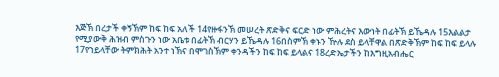እጅኽ በረታች ቀኝኽም ከፍ ከፍ አለች 14የዙፋንኽ መሠረት ጽድቅና ፍርድ ነው ምሕረትና እውነት በፊትኽ ይኼዳሉ 15እልልታ የሚያውቅ ሕዝብ ምስጉን ነው አቤቱ በፊትኽ ብርሃን ይኼዳሉ 16በስምኽ ቀኑን ዅሉ ደስ ይላቸዋል በጽድቅኽም ከፍ ከፍ ይላሉ 17የኀይላቸው ትምክሕት አንተ ነኽና በሞገስኽም ቀንዳችን ከፍ ከፍ ይላልና 18ረድኤታችን ከእግዚአብሔር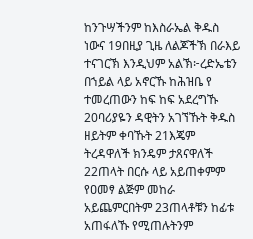ከንጉሣችንም ከእስራኤል ቅዱስ ነውና 19በዚያ ጊዜ ለልጆችኽ በራእይ ተናገርኽ እንዲህም አልኽ፦ረድኤቴን በኀይል ላይ አኖርኹ ከሕዝቤ የ ተመረጠውን ከፍ ከፍ አደረግኹ 20ባሪያዬን ዳዊትን አገኘኹት ቅዱስ ዘይትም ቀባኹት 21እጄም ትረዳዋለች ክንዴም ታጸናዋለች 22ጠላት በርሱ ላይ አይጠቀምም የዐመፃ ልጅም መከራ አይጨምርበትም 23ጠላቶቹን ከፊቱ አጠፋለኹ የሚጠሉትንም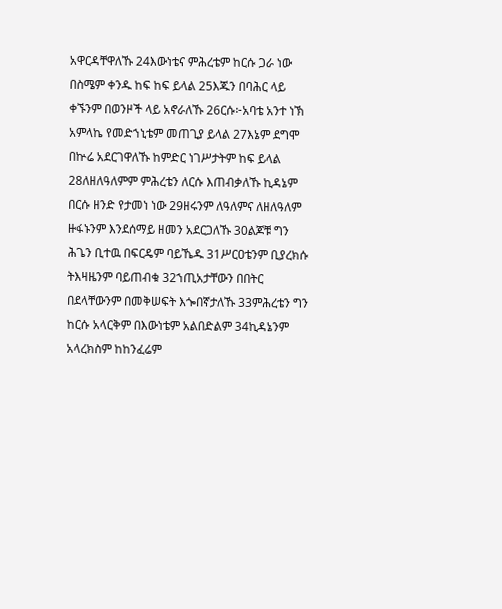አዋርዳቸዋለኹ 24እውነቴና ምሕረቴም ከርሱ ጋራ ነው በስሜም ቀንዱ ከፍ ከፍ ይላል 25እጁን በባሕር ላይ ቀኙንም በወንዞች ላይ አኖራለኹ 26ርሱ፦አባቴ አንተ ነኽ አምላኬ የመድኀኒቴም መጠጊያ ይላል 27እኔም ደግሞ በኵሬ አደርገዋለኹ ከምድር ነገሥታትም ከፍ ይላል 28ለዘለዓለምም ምሕረቴን ለርሱ እጠብቃለኹ ኪዳኔም በርሱ ዘንድ የታመነ ነው 29ዘሩንም ለዓለምና ለዘለዓለም ዙፋኑንም እንደሰማይ ዘመን አደርጋለኹ 30ልጆቹ ግን ሕጌን ቢተዉ በፍርዴም ባይኼዱ 31ሥርዐቴንም ቢያረክሱ ትእዛዜንም ባይጠብቁ 32ኀጢአታቸውን በበትር በደላቸውንም በመቅሠፍት እጐበኛታለኹ 33ምሕረቴን ግን ከርሱ አላርቅም በእውነቴም አልበድልም 34ኪዳኔንም አላረክስም ከከንፈሬም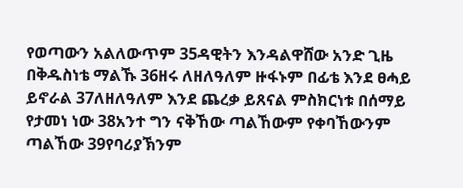የወጣውን አልለውጥም 35ዳዊትን እንዳልዋሸው አንድ ጊዜ በቅዱስነቴ ማልኹ 36ዘሩ ለዘለዓለም ዙፋኑም በፊቴ እንደ ፀሓይ ይኖራል 37ለዘለዓለም እንደ ጨረቃ ይጸናል ምስክርነቱ በሰማይ የታመነ ነው 38አንተ ግን ናቅኸው ጣልኸውም የቀባኸውንም ጣልኸው 39የባሪያኽንም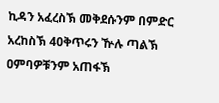ኪዳን አፈረስኽ መቅደሱንም በምድር አረከስኽ 40ቅጥሩን ዅሉ ጣልኽ ዐምባዎቹንም አጠፋኽ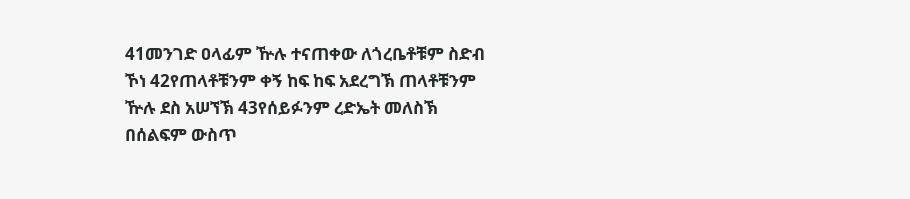41መንገድ ዐላፊም ዅሉ ተናጠቀው ለጎረቤቶቹም ስድብ ኾነ 42የጠላቶቹንም ቀኝ ከፍ ከፍ አደረግኽ ጠላቶቹንም ዅሉ ደስ አሠኘኽ 43የሰይፉንም ረድኤት መለስኽ በሰልፍም ውስጥ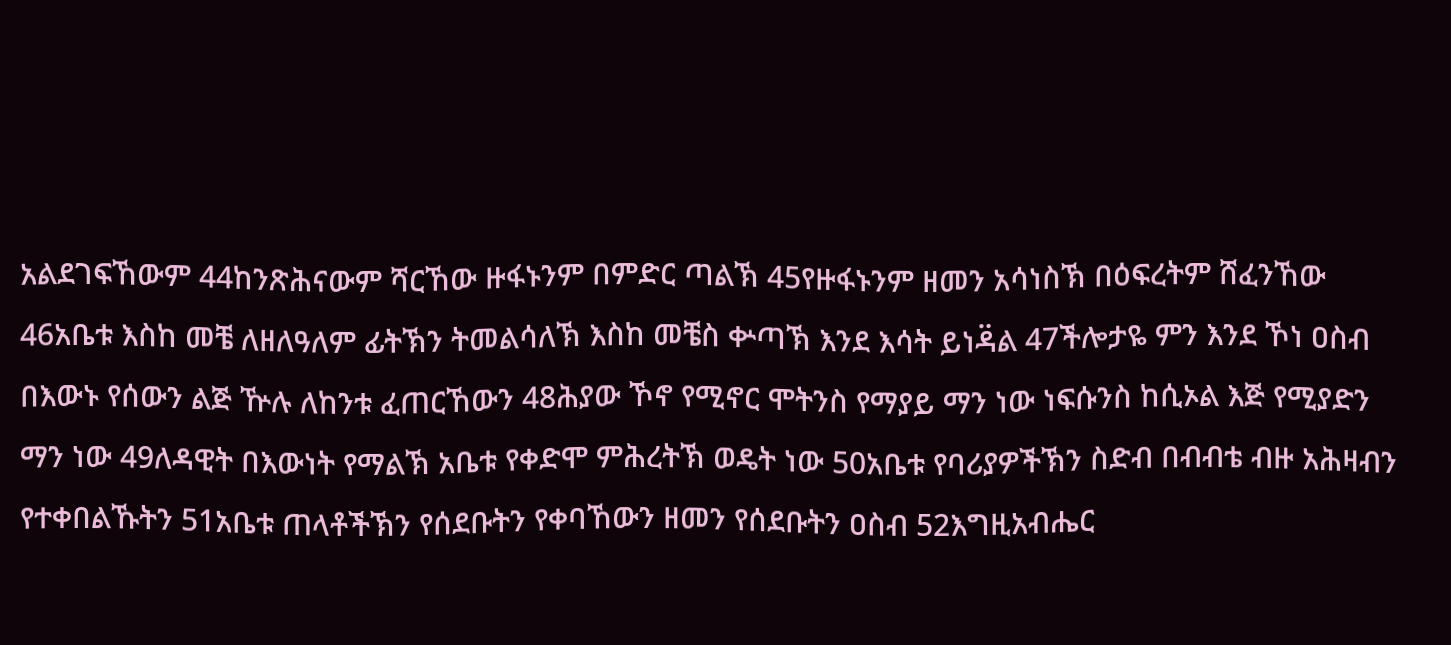አልደገፍኸውም 44ከንጽሕናውም ሻርኸው ዙፋኑንም በምድር ጣልኽ 45የዙፋኑንም ዘመን አሳነስኽ በዕፍረትም ሸፈንኸው 46አቤቱ እስከ መቼ ለዘለዓለም ፊትኽን ትመልሳለኽ እስከ መቼስ ቍጣኽ እንደ እሳት ይነዳ፟ል 47ችሎታዬ ምን እንደ ኾነ ዐስብ በእውኑ የሰውን ልጅ ዅሉ ለከንቱ ፈጠርኸውን 48ሕያው ኾኖ የሚኖር ሞትንስ የማያይ ማን ነው ነፍሱንስ ከሲኦል እጅ የሚያድን ማን ነው 49ለዳዊት በእውነት የማልኽ አቤቱ የቀድሞ ምሕረትኽ ወዴት ነው 50አቤቱ የባሪያዎችኽን ስድብ በብብቴ ብዙ አሕዛብን የተቀበልኹትን 51አቤቱ ጠላቶችኽን የሰደቡትን የቀባኸውን ዘመን የሰደቡትን ዐስብ 52እግዚአብሔር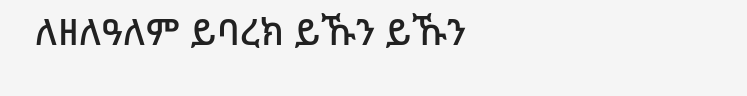ለዘለዓለም ይባረክ ይኹን ይኹን